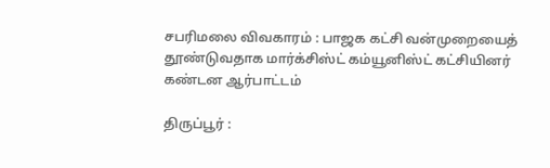சபரிமலை விவகாரம் : பாஜக கட்சி வன்முறையைத் தூண்டுவதாக மார்க்சிஸ்ட் கம்யூனிஸ்ட் கட்சியினர் கண்டன ஆர்பாட்டம்

திருப்பூர் :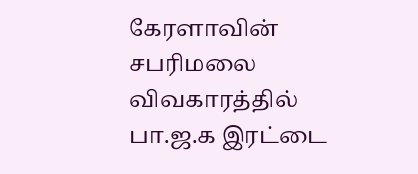கேரளாவின் சபரிமலை விவகாரத்தில் பா.ஜ.க இரட்டை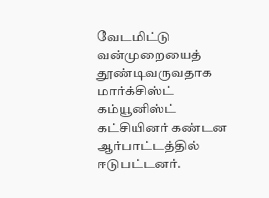வேடமிட்டு வன்முறையைத் தூண்டிவருவதாக மார்க்சிஸ்ட் கம்யூனிஸ்ட் கட்சியினர் கண்டன ஆர்பாட்டத்தில் ஈடுபட்டனர்.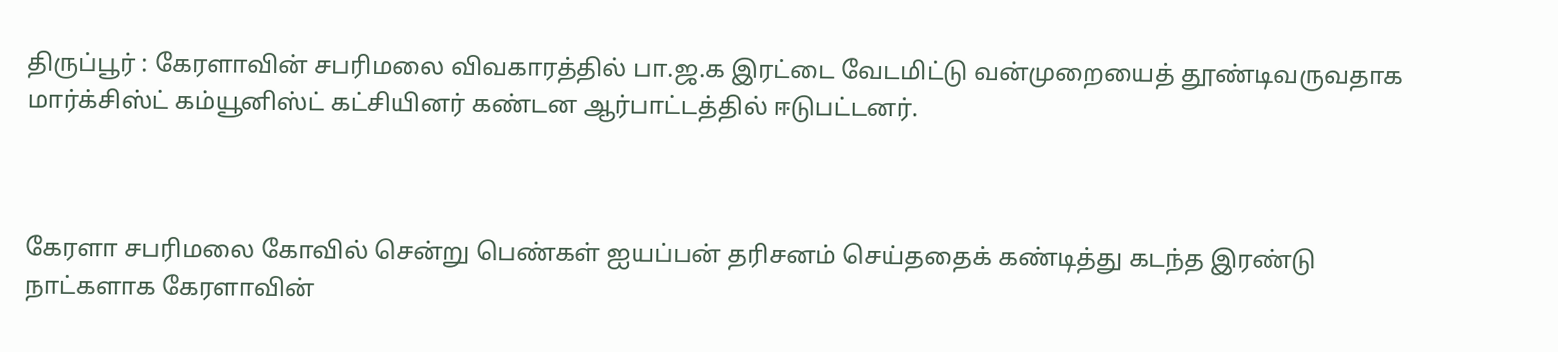திருப்பூர் : கேரளாவின் சபரிமலை விவகாரத்தில் பா.ஜ.க இரட்டை வேடமிட்டு வன்முறையைத் தூண்டிவருவதாக மார்க்சிஸ்ட் கம்யூனிஸ்ட் கட்சியினர் கண்டன ஆர்பாட்டத்தில் ஈடுபட்டனர்.



கேரளா சபரிமலை கோவில் சென்று பெண்கள் ஐயப்பன் தரிசனம் செய்ததைக் கண்டித்து கடந்த இரண்டு நாட்களாக கேரளாவின்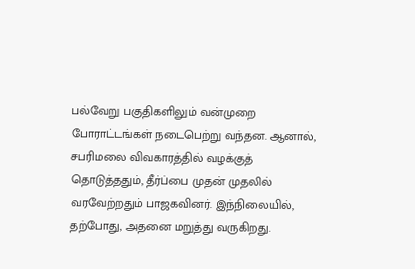பல்வேறு பகுதிகளிலும் வன்முறை போராட்டங்கள் நடைபெற்று வந்தன. ஆனால், சபரிமலை விவகாரத்தில் வழக்குத் தொடுத்ததும், தீர்ப்பை முதன் முதலில் வரவேற்றதும் பாஜகவினர். இந்நிலையில், தற்போது, அதனை மறுத்து வருகிறது.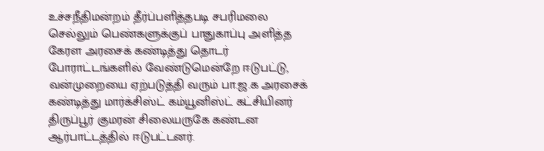உச்சநீதிமன்றம் தீர்ப்பளித்தபடி சபரிமலை செல்லும் பெண்களுக்குப் பாதுகாப்பு அளித்த கேரள அரசைக் கண்டித்து தொடர் போராட்டங்களில் வேண்டுமென்றே ஈடுபட்டு, வன்முறையை ஏற்படுத்தி வரும் பா.ஜ.க அரசைக் கண்டித்து மார்க்சிஸ்ட் கம்யூனிஸ்ட் கட்சியினர் திருப்பூர் குமரன் சிலையருகே கண்டன ஆர்பாட்டத்தில் ஈடுபட்டனர்.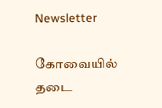Newsletter

கோவையில் தடை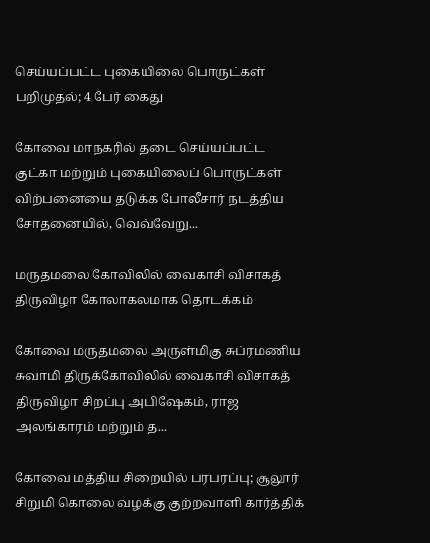செய்யப்பட்ட புகையிலை பொருட்கள் பறிமுதல்; 4 பேர் கைது

கோவை மாநகரில் தடை செய்யப்பட்ட குட்கா மற்றும் புகையிலைப் பொருட்கள் விற்பனையை தடுக்க போலீசார் நடத்திய சோதனையில், வெவ்வேறு...

மருதமலை கோவிலில் வைகாசி விசாகத் திருவிழா கோலாகலமாக தொடக்கம்

கோவை மருதமலை அருள்மிகு சுப்ரமணிய சுவாமி திருக்கோவிலில் வைகாசி விசாகத் திருவிழா சிறப்பு அபிஷேகம், ராஜ அலங்காரம் மற்றும் த...

கோவை மத்திய சிறையில் பரபரப்பு; சூலூர் சிறுமி கொலை வழக்கு குற்றவாளி கார்த்திக்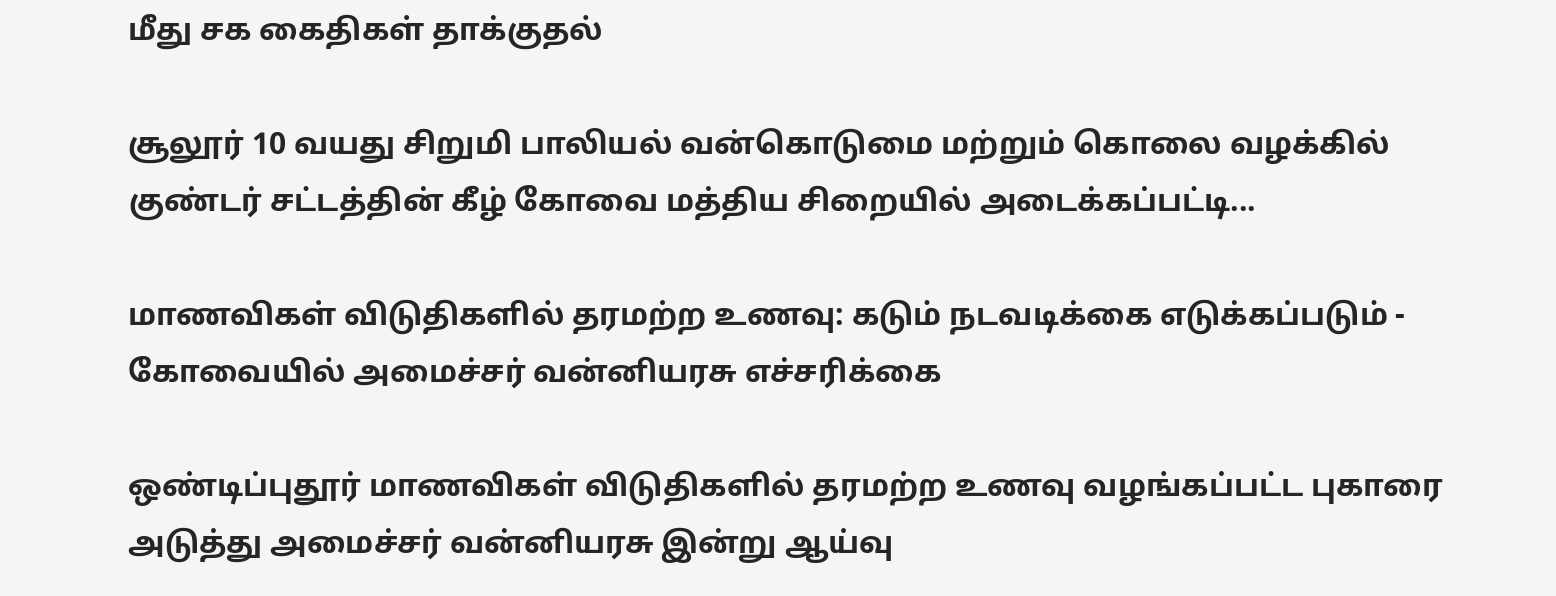மீது சக கைதிகள் தாக்குதல்

சூலூர் 10 வயது சிறுமி பாலியல் வன்கொடுமை மற்றும் கொலை வழக்கில் குண்டர் சட்டத்தின் கீழ் கோவை மத்திய சிறையில் அடைக்கப்பட்டி...

மாணவிகள் விடுதிகளில் தரமற்ற உணவு: கடும் நடவடிக்கை எடுக்கப்படும் - கோவையில் அமைச்சர் வன்னியரசு எச்சரிக்கை

ஒண்டிப்புதூர் மாணவிகள் விடுதிகளில் தரமற்ற உணவு வழங்கப்பட்ட புகாரை அடுத்து அமைச்சர் வன்னியரசு இன்று ஆய்வு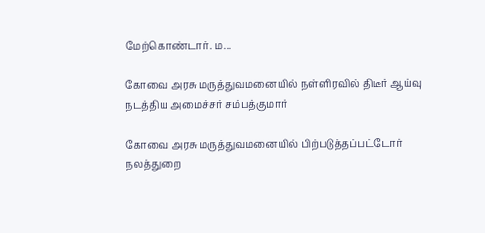மேற்கொண்டார். ம...

கோவை அரசு மருத்துவமனையில் நள்ளிரவில் திடீர் ஆய்வு நடத்திய அமைச்சர் சம்பத்குமார்

கோவை அரசு மருத்துவமனையில் பிற்படுத்தப்பட்டோர் நலத்துறை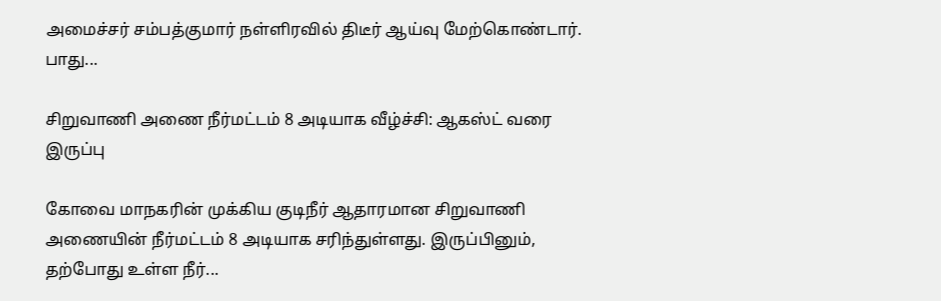அமைச்சர் சம்பத்குமார் நள்ளிரவில் திடீர் ஆய்வு மேற்கொண்டார். பாது...

சிறுவாணி அணை நீர்மட்டம் 8 அடியாக வீழ்ச்சி: ஆகஸ்ட் வரை இருப்பு

கோவை மாநகரின் முக்கிய குடிநீர் ஆதாரமான சிறுவாணி அணையின் நீர்மட்டம் 8 அடியாக சரிந்துள்ளது. இருப்பினும், தற்போது உள்ள நீர்...